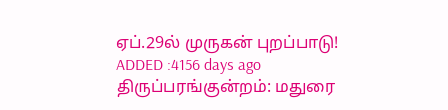ஏப்.29ல் முருகன் புறப்பாடு!
ADDED :4156 days ago
திருப்பரங்குன்றம்: மதுரை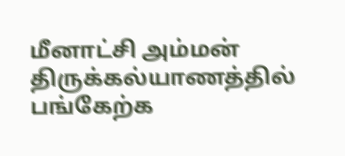மீனாட்சி அம்மன் திருக்கல்யாணத்தில் பங்கேற்க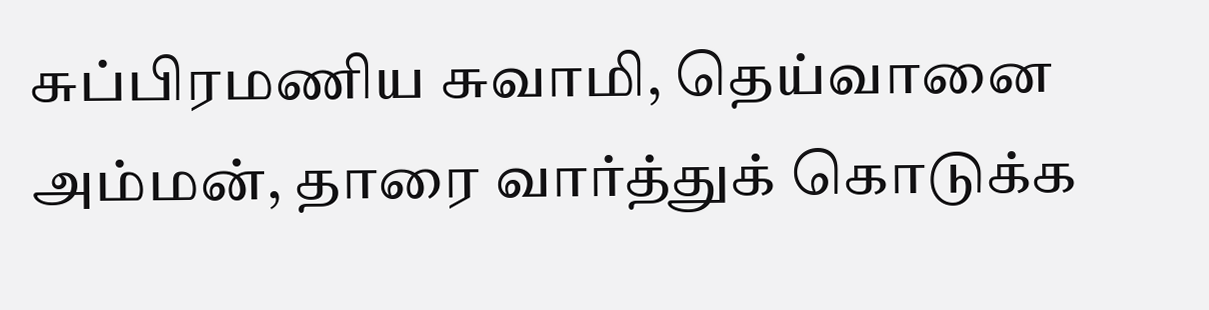சுப்பிரமணிய சுவாமி, தெய்வானை அம்மன், தாரை வார்த்துக் கொடுக்க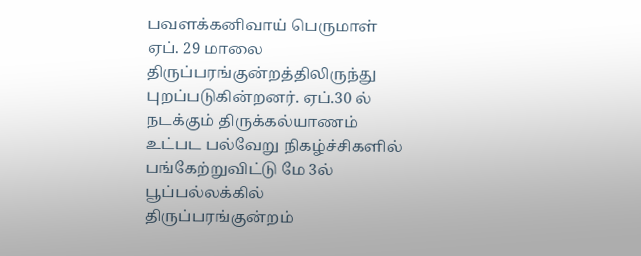பவளக்கனிவாய் பெருமாள்
ஏப். 29 மாலை திருப்பரங்குன்றத்திலிருந்து புறப்படுகின்றனர். ஏப்.30 ல் நடக்கும் திருக்கல்யாணம் உட்பட பல்வேறு நிகழ்ச்சிகளில் பங்கேற்றுவிட்டு மே 3ல் பூப்பல்லக்கில் திருப்பரங்குன்றம்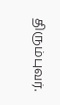திரும்புவர்.